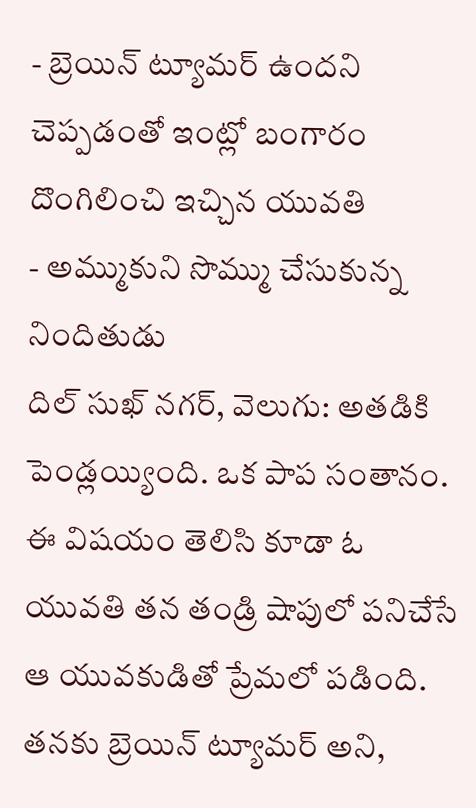- బ్రెయిన్ ట్యూమర్ ఉందని చెప్పడంతో ఇంట్లో బంగారం దొంగిలించి ఇచ్చిన యువతి
- అమ్ముకుని సొమ్ము చేసుకున్న నిందితుడు
దిల్ సుఖ్ నగర్, వెలుగు: అతడికి పెండ్లయ్యింది. ఒక పాప సంతానం. ఈ విషయం తెలిసి కూడా ఓ యువతి తన తండ్రి షాపులో పనిచేసే ఆ యువకుడితో ప్రేమలో పడింది. తనకు బ్రెయిన్ ట్యూమర్ అని,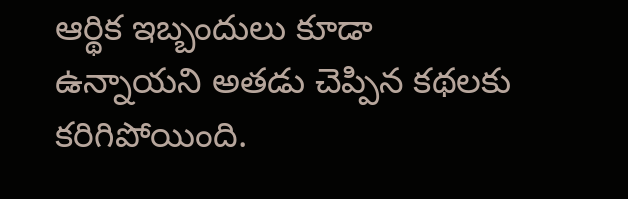ఆర్థిక ఇబ్బందులు కూడా ఉన్నాయని అతడు చెప్పిన కథలకు కరిగిపోయింది.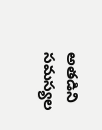అతడిని సమస్యల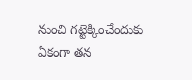నుంచి గట్టెక్కించేందుకు ఏకంగా తన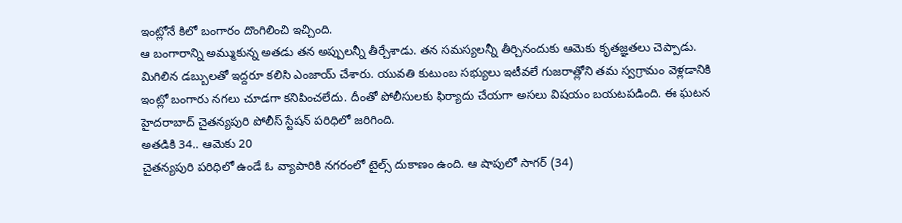ఇంట్లోనే కిలో బంగారం దొంగిలించి ఇచ్చింది.
ఆ బంగారాన్ని అమ్ముకున్న అతడు తన అప్పులన్నీ తీర్చేశాడు. తన సమస్యలన్నీ తీర్చినందుకు ఆమెకు కృతజ్ఞతలు చెప్పాడు. మిగిలిన డబ్బులతో ఇద్దరూ కలిసి ఎంజాయ్ చేశారు. యువతి కుటుంబ సభ్యులు ఇటీవలే గుజరాత్లోని తమ స్వగ్రామం వెళ్లడానికి ఇంట్లో బంగారు నగలు చూడగా కనిపించలేదు. దీంతో పోలీసులకు ఫిర్యాదు చేయగా అసలు విషయం బయటపడింది. ఈ ఘటన హైదరాబాద్ చైతన్యపురి పోలీస్ స్టేషన్ పరిధిలో జరిగింది.
అతడికి 34.. ఆమెకు 20
చైతన్యపురి పరిధిలో ఉండే ఓ వ్యాపారికి నగరంలో టైల్స్ దుకాణం ఉంది. ఆ షాపులో సాగర్ (34)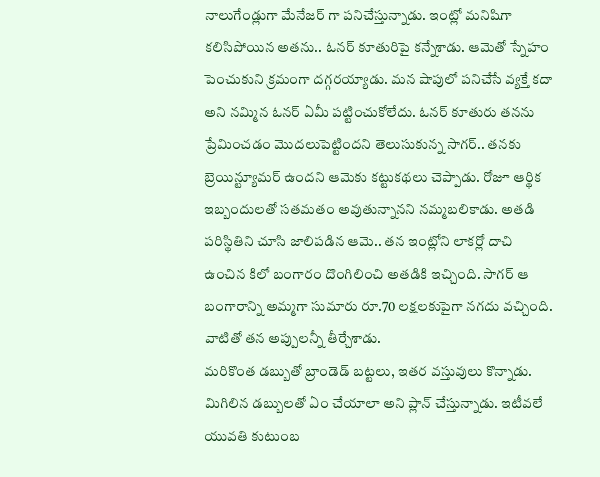నాలుగేండ్లుగా మేనేజర్ గా పనిచేస్తున్నాడు. ఇంట్లో మనిషిగా కలిసిపోయిన అతను.. ఓనర్ కూతురిపై కన్నేశాడు. ఆమెతో స్నేహం పెంచుకుని క్రమంగా దగ్గరయ్యాడు. మన షాపులో పనిచేసే వ్యక్తే కదా అని నమ్మిన ఓనర్ ఏమీ పట్టించుకోలేదు. ఓనర్ కూతురు తనను ప్రేమించడం మొదలుపెట్టిందని తెలుసుకున్న సాగర్.. తనకు బ్రెయిన్ట్యూమర్ ఉందని ఆమెకు కట్టుకథలు చెప్పాడు. రోజూ ఆర్థిక ఇబ్బందులతో సతమతం అవుతున్నానని నమ్మబలికాడు. అతడి పరిస్థితిని చూసి జాలిపడిన ఆమె.. తన ఇంట్లోని లాకర్లో దాచి ఉంచిన కిలో బంగారం దొంగిలించి అతడికి ఇచ్చింది. సాగర్ ఆ బంగారాన్ని అమ్మగా సుమారు రూ.70 లక్షలకుపైగా నగదు వచ్చింది. వాటితో తన అప్పులన్నీ తీర్చేశాడు.
మరికొంత డబ్బుతో బ్రాండెడ్ బట్టలు, ఇతర వస్తువులు కొన్నాడు. మిగిలిన డబ్బులతో ఏం చేయాలా అని ప్లాన్ చేస్తున్నాడు. ఇటీవలే యువతి కుటుంబ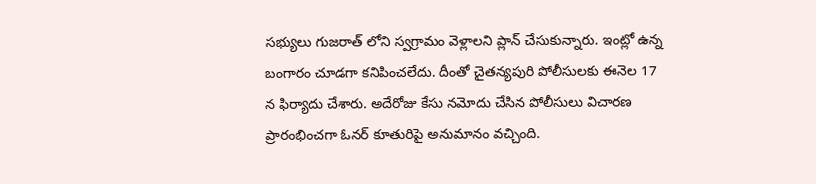సభ్యులు గుజరాత్ లోని స్వగ్రామం వెళ్లాలని ప్లాన్ చేసుకున్నారు. ఇంట్లో ఉన్న బంగారం చూడగా కనిపించలేదు. దీంతో చైతన్యపురి పోలీసులకు ఈనెల 17 న ఫిర్యాదు చేశారు. అదేరోజు కేసు నమోదు చేసిన పోలీసులు విచారణ ప్రారంభించగా ఓనర్ కూతురిపై అనుమానం వచ్చింది.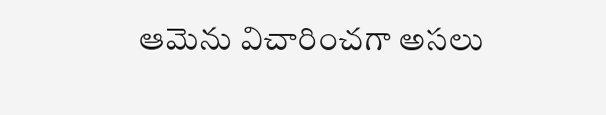ఆమెను విచారించగా అసలు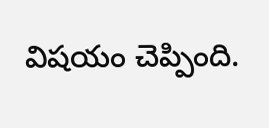విషయం చెప్పింది.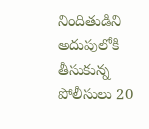నిందితుడిని అదుపులోకి తీసుకున్న పోలీసులు 20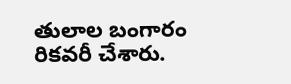తులాల బంగారం రికవరీ చేశారు.